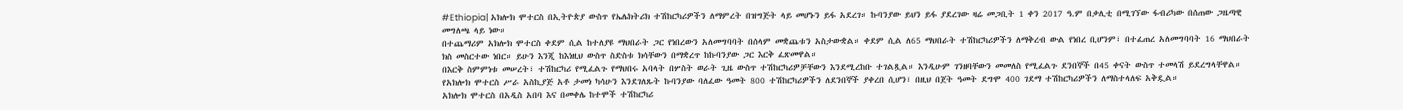#Ethiopia| አክሎክ ሞተርስ በኢትዮጵያ ውስጥ የኤሌክትሪክ ተሽከርካሪዎችን ለማምረት በዝግጅት ላይ መሆኑን ይፋ አደረገ። ኩባንያው ይህን ይፋ ያደረገው ዛሬ መጋቢት 1 ቀን 2017 ዓ.ም በቃሊቲ በሚገኘው ፋብሪካው በሰጠው ጋዜጣዊ መግለጫ ላይ ነው።
በተጨማሪም አክሎክ ሞተርስ ቀደም ሲል ከተለያዩ ማህበራት ጋር የነበረውን አለመግባባት በሰላም መቋጨቱን አስታውቋል። ቀደም ሲል ለ65 ማህበራት ተሽከርካሪዎችን ለማቅረብ ውል የነበረ ቢሆንም፣ በተፈጠረ አለመግባባት 16 ማህበራት ክስ መስርተው ነበር። ይሁን እንጂ ከእነዚህ ውስጥ ስድስቱ ክሳቸውን በማቋረጥ ከኩባንያው ጋር እርቅ ፈጽመዋል።
በእርቅ ስምምነቱ መሠረት፣ ተሽከርካሪ የሚፈልጉ የማህበሩ አባላት በሦስት ወራት ጊዜ ውስጥ ተሽከርካሪዎቻቸውን እንደሚረከቡ ተገልጿል። እንዲሁም ገንዘባቸውን መመለስ የሚፈልጉ ደንበኞች በ45 ቀናት ውስጥ ተመላሽ ይደረግላቸዋል።
የአክሎክ ሞተርስ ሥራ አስኪያጅ አቶ ታመነ ካሳሁን እንደገለጹት ኩባንያው ባለፈው ዓመት 800 ተሽከርካሪዎችን ለደንበኞች ያቀረበ ሲሆን፣ በዚህ በጀት ዓመት ደግሞ 400 ገደማ ተሽከርካሪዎችን ለማስተላለፍ አቅዷል።
አክሎክ ሞተርስ በአዲስ አበባ እና በመቀሌ ከተሞች ተሽከርካሪ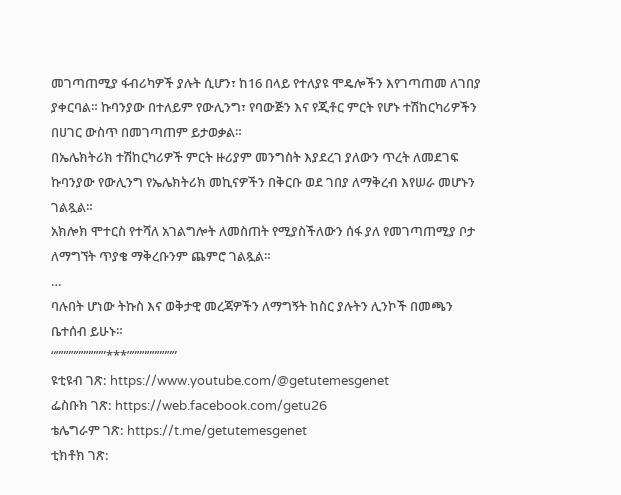መገጣጠሚያ ፋብሪካዎች ያሉት ሲሆን፣ ከ16 በላይ የተለያዩ ሞዴሎችን እየገጣጠመ ለገበያ ያቀርባል። ኩባንያው በተለይም የውሊንግ፣ የባውጅን እና የጂቶር ምርት የሆኑ ተሽከርካሪዎችን በሀገር ውስጥ በመገጣጠም ይታወቃል።
በኤሌክትሪክ ተሽከርካሪዎች ምርት ዙሪያም መንግስት እያደረገ ያለውን ጥረት ለመደገፍ ኩባንያው የውሊንግ የኤሌክትሪክ መኪናዎችን በቅርቡ ወደ ገበያ ለማቅረብ እየሠራ መሆኑን ገልጿል።
አክሎክ ሞተርስ የተሻለ አገልግሎት ለመስጠት የሚያስችለውን ሰፋ ያለ የመገጣጠሚያ ቦታ ለማግኘት ጥያቄ ማቅረቡንም ጨምሮ ገልጿል።
…
ባሉበት ሆነው ትኩስ እና ወቅታዊ መረጃዎችን ለማግኝት ከስር ያሉትን ሊንኮች በመጫን ቤተሰብ ይሁኑ።
“””””””””””***””””””””””
ዩቲዩብ ገጽ: https://www.youtube.com/@getutemesgenet
ፌስቡክ ገጽ: https://web.facebook.com/getu26
ቴሌግራም ገጽ: https://t.me/getutemesgenet
ቲክቶክ ገጽ: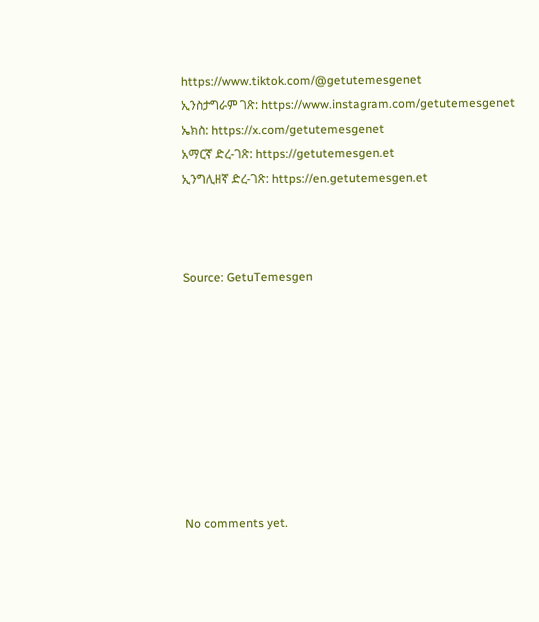https://www.tiktok.com/@getutemesgenet
ኢንስታግራም ገጽ: https://www.instagram.com/getutemesgenet
ኤክስ: https://x.com/getutemesgenet
አማርኛ ድረ-ገጽ: https://getutemesgen.et
ኢንግሊዘኛ ድረ-ገጽ: https://en.getutemesgen.et



Source: GetuTemesgen









No comments yet.